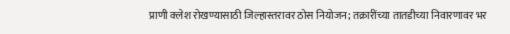प्राणी क्लेश रोखण्यासाठी जिल्हास्तरावर ठोस नियोजन; तक्रारींच्या तातडीच्या निवारणावर भर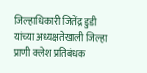जिल्हाधिकारी जितेंद्र डुडी यांच्या अध्यक्षतेखाली जिल्हा प्राणी क्लेश प्रतिबंधक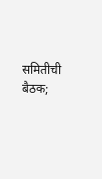समितीची बैठक;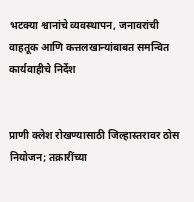भटक्या श्वानांचे व्यवस्थापन, जनावरांची वाहतूक आणि कत्तलखान्यांबाबत समन्वित कार्यवाहीचे निर्देश


प्राणी क्लेश रोखण्यासाठी जिल्हास्तरावर ठोस नियोजन; तक्रारींच्या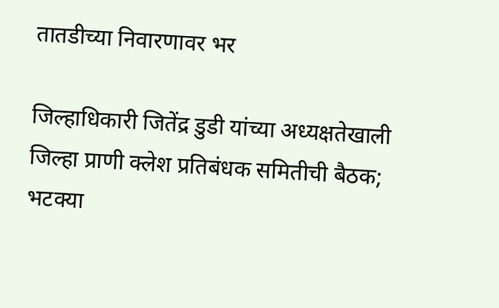तातडीच्या निवारणावर भर

जिल्हाधिकारी जितेंद्र डुडी यांच्या अध्यक्षतेखाली जिल्हा प्राणी क्लेश प्रतिबंधक समितीची बैठक; भटक्या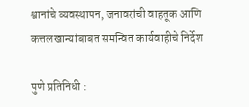श्वानांचे व्यवस्थापन, जनावरांची वाहतूक आणि कत्तलखान्यांबाबत समन्वित कार्यवाहीचे निर्देश

पुणे प्रतिनिधी :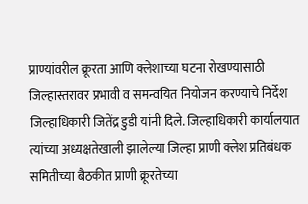प्राण्यांवरील क्रूरता आणि क्लेशाच्या घटना रोखण्यासाठी जिल्हास्तरावर प्रभावी व समन्वयित नियोजन करण्याचे निर्देश जिल्हाधिकारी जितेंद्र डुडी यांनी दिले. जिल्हाधिकारी कार्यालयात त्यांच्या अध्यक्षतेखाली झालेल्या जिल्हा प्राणी क्लेश प्रतिबंधक समितीच्या बैठकीत प्राणी क्रूरतेच्या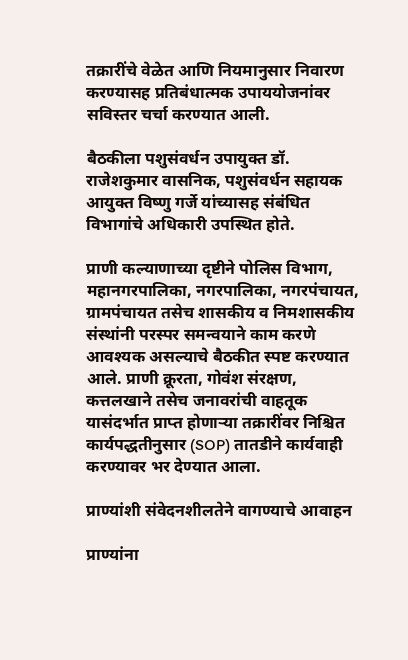तक्रारींचे वेळेत आणि नियमानुसार निवारण करण्यासह प्रतिबंधात्मक उपाययोजनांवर सविस्तर चर्चा करण्यात आली.

बैठकीला पशुसंवर्धन उपायुक्त डॉ. राजेशकुमार वासनिक, पशुसंवर्धन सहायक आयुक्त विष्णु गर्जे यांच्यासह संबंधित विभागांचे अधिकारी उपस्थित होते.

प्राणी कल्याणाच्या दृष्टीने पोलिस विभाग, महानगरपालिका, नगरपालिका, नगरपंचायत, ग्रामपंचायत तसेच शासकीय व निमशासकीय संस्थांनी परस्पर समन्वयाने काम करणे आवश्यक असल्याचे बैठकीत स्पष्ट करण्यात आले. प्राणी क्रूरता, गोवंश संरक्षण, कत्तलखाने तसेच जनावरांची वाहतूक यासंदर्भात प्राप्त होणाऱ्या तक्रारींवर निश्चित कार्यपद्धतीनुसार (SOP) तातडीने कार्यवाही करण्यावर भर देण्यात आला.

प्राण्यांशी संवेदनशीलतेने वागण्याचे आवाहन

प्राण्यांना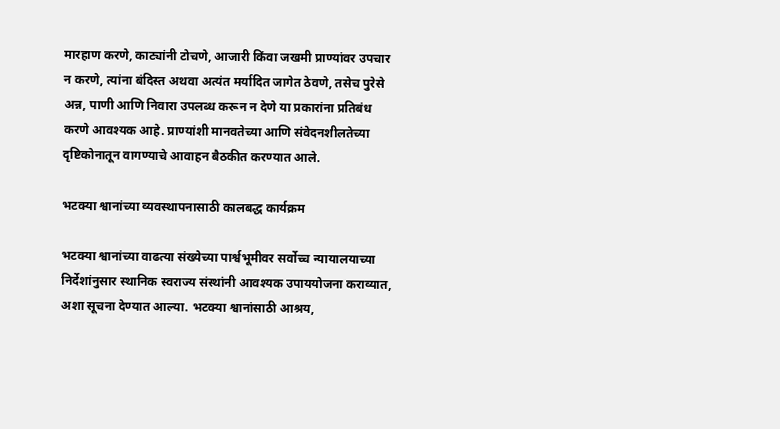मारहाण करणे, काट्यांनी टोचणे, आजारी किंवा जखमी प्राण्यांवर उपचार न करणे, त्यांना बंदिस्त अथवा अत्यंत मर्यादित जागेत ठेवणे, तसेच पुरेसे अन्न, पाणी आणि निवारा उपलब्ध करून न देणे या प्रकारांना प्रतिबंध करणे आवश्यक आहे. प्राण्यांशी मानवतेच्या आणि संवेदनशीलतेच्या दृष्टिकोनातून वागण्याचे आवाहन बैठकीत करण्यात आले.

भटक्या श्वानांच्या व्यवस्थापनासाठी कालबद्ध कार्यक्रम

भटक्या श्वानांच्या वाढत्या संख्येच्या पार्श्वभूमीवर सर्वोच्च न्यायालयाच्या निर्देशांनुसार स्थानिक स्वराज्य संस्थांनी आवश्यक उपाययोजना कराव्यात, अशा सूचना देण्यात आल्या. भटक्या श्वानांसाठी आश्रय,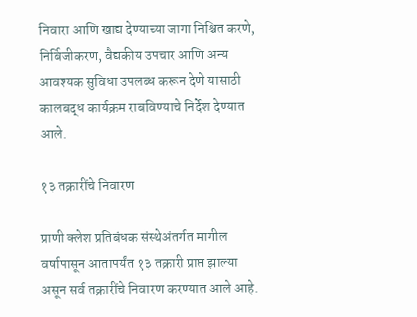निवारा आणि खाद्य देण्याच्या जागा निश्चित करणे, निर्बिजीकरण, वैद्यकीय उपचार आणि अन्य आवश्यक सुविधा उपलब्ध करून देणे यासाठी कालबद्ध कार्यक्रम राबविण्याचे निर्देश देण्यात आले.

१३ तक्रारींचे निवारण

प्राणी क्लेश प्रतिबंधक संस्थेअंतर्गत मागील वर्षापासून आतापर्यंत १३ तक्रारी प्राप्त झाल्या असून सर्व तक्रारींचे निवारण करण्यात आले आहे.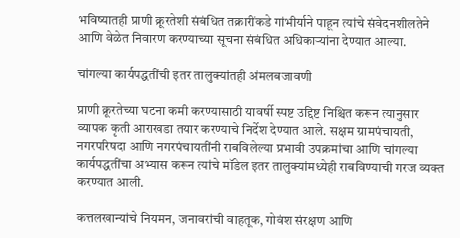भविष्यातही प्राणी क्रूरतेशी संबंधित तक्रारींकडे गांभीर्याने पाहून त्यांचे संवेदनशीलतेने आणि वेळेत निवारण करण्याच्या सूचना संबंधित अधिकाऱ्यांना देण्यात आल्या.

चांगल्या कार्यपद्धतींची इतर तालुक्यांतही अंमलबजावणी

प्राणी क्रूरतेच्या घटना कमी करण्यासाठी यावर्षी स्पष्ट उद्दिष्ट निश्चित करून त्यानुसार व्यापक कृती आराखडा तयार करण्याचे निर्देश देण्यात आले. सक्षम ग्रामपंचायती, नगरपरिषदा आणि नगरपंचायतींनी राबविलेल्या प्रभावी उपक्रमांचा आणि चांगल्या कार्यपद्धतींचा अभ्यास करून त्यांचे मॉडेल इतर तालुक्यांमध्येही राबविण्याची गरज व्यक्त करण्यात आली.

कत्तलखान्यांचे नियमन, जनावरांची वाहतूक, गोवंश संरक्षण आणि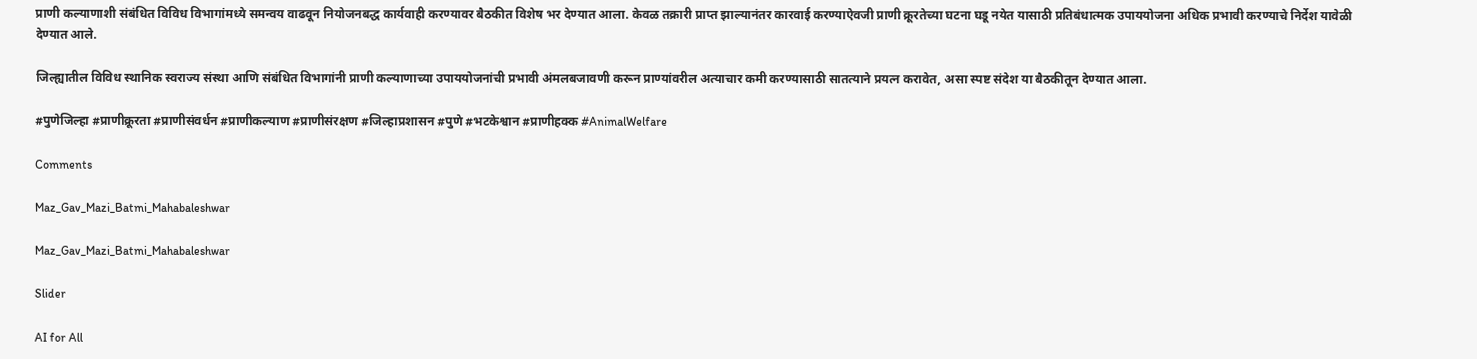प्राणी कल्याणाशी संबंधित विविध विभागांमध्ये समन्वय वाढवून नियोजनबद्ध कार्यवाही करण्यावर बैठकीत विशेष भर देण्यात आला. केवळ तक्रारी प्राप्त झाल्यानंतर कारवाई करण्याऐवजी प्राणी क्रूरतेच्या घटना घडू नयेत यासाठी प्रतिबंधात्मक उपाययोजना अधिक प्रभावी करण्याचे निर्देश यावेळी देण्यात आले.

जिल्ह्यातील विविध स्थानिक स्वराज्य संस्था आणि संबंधित विभागांनी प्राणी कल्याणाच्या उपाययोजनांची प्रभावी अंमलबजावणी करून प्राण्यांवरील अत्याचार कमी करण्यासाठी सातत्याने प्रयत्न करावेत, असा स्पष्ट संदेश या बैठकीतून देण्यात आला.

#पुणेजिल्हा #प्राणीक्रूरता #प्राणीसंवर्धन #प्राणीकल्याण #प्राणीसंरक्षण #जिल्हाप्रशासन #पुणे #भटकेश्वान #प्राणीहक्क #AnimalWelfare

Comments

Maz_Gav_Mazi_Batmi_Mahabaleshwar

Maz_Gav_Mazi_Batmi_Mahabaleshwar

Slider

AI for All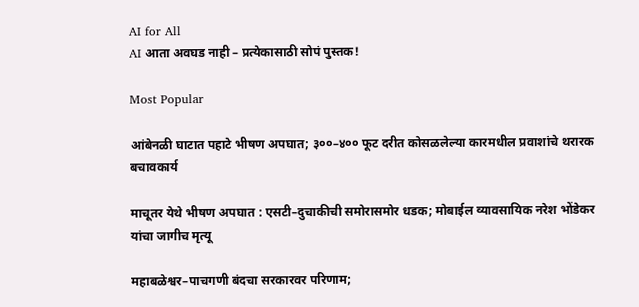AI for All
AI आता अवघड नाही – प्रत्येकासाठी सोपं पुस्तक!

Most Popular

आंबेनळी घाटात पहाटे भीषण अपघात; ३००–४०० फूट दरीत कोसळलेल्या कारमधील प्रवाशांचे थरारक बचावकार्य

माचूतर येथे भीषण अपघात : एसटी–दुचाकीची समोरासमोर धडक; मोबाईल व्यावसायिक नरेश भोंडेकर यांचा जागीच मृत्यू

महाबळेश्वर–पाचगणी बंदचा सरकारवर परिणाम;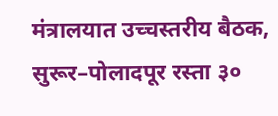मंत्रालयात उच्चस्तरीय बैठक, सुरूर–पोलादपूर रस्ता ३०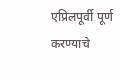एप्रिलपूर्वी पूर्ण करण्याचे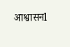आश्वासनl